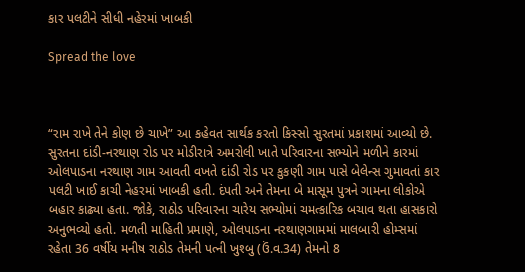કાર પલટીને સીધી નહેરમાં ખાબકી

Spread the love



“રામ રાખે તેને કોણ છે ચાખે” આ કહેવત સાર્થક કરતો કિસ્સો સુરતમાં પ્રકાશમાં આવ્યો છે. સુરતના દાંડી-નરથાણ રોડ પર મોડીરાત્રે અમરોલી ખાતે પરિવારના સભ્યોને મળીને કારમાં ઓલપાડના નરથાણ ગામ આવતી વખતે દાંડી રોડ પર કુકણી ગામ પાસે બેલેન્સ ગુમાવતાં કાર પલટી ખાઈ કાચી નેહરમાં ખાબકી હતી. દંપતી અને તેમના બે માસૂમ પુત્રને ગામના લોકોએ બહાર કાઢ્યા હતા. જોકે, રાઠોડ પરિવારના ચારેય સભ્યોમાં ચમત્કારિક બચાવ થતા હાસકારો અનુભવ્યો હતો. મળતી માહિતી પ્રમાણે, ઓલપાડના નરથાણગામમાં માલબારી હોમ્સમાં રહેતા 36 વર્ષીય મનીષ રાઠોડ તેમની પત્ની ખુશ્બુ (ઉં.વ.34) તેમનો 8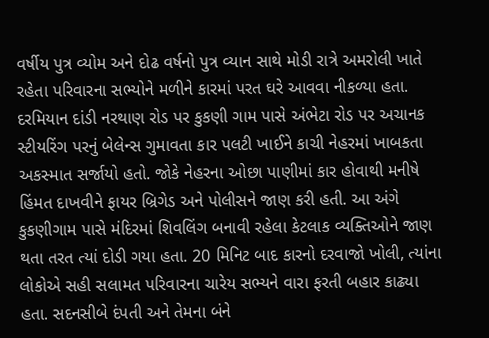વર્ષીય પુત્ર વ્યોમ અને દોઢ વર્ષનો પુત્ર વ્યાન સાથે મોડી રાત્રે અમરોલી ખાતે રહેતા પરિવારના સભ્યોને મળીને કારમાં પરત ઘરે આવવા નીકળ્યા હતા. દરમિયાન દાંડી નરથાણ રોડ પર કુકણી ગામ પાસે અંભેટા રોડ પર અચાનક સ્ટીયરિંગ પરનું બેલેન્સ ગુમાવતા કાર પલટી ખાઈને કાચી નેહરમાં ખાબકતા અકસ્માત સર્જાયો હતો. જોકે નેહરના ઓછા પાણીમાં કાર હોવાથી મનીષે હિંમત દાખવીને ફાયર બ્રિગેડ અને પોલીસને જાણ કરી હતી. આ અંગે કુકણીગામ પાસે મંદિરમાં શિવલિંગ બનાવી રહેલા કેટલાક વ્યક્તિઓને જાણ થતા તરત ત્યાં દોડી ગયા હતા. 20 મિનિટ બાદ કારનો દરવાજો ખોલી, ત્યાંના લોકોએ સહી સલામત પરિવારના ચારેય સભ્યને વારા ફરતી બહાર કાઢ્યા હતા. સદનસીબે દંપતી અને તેમના બંને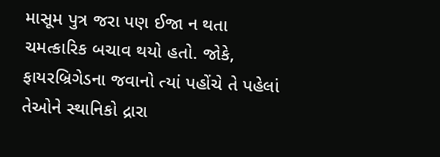માસૂમ પુત્ર જરા પણ ઈજા ન થતા ચમત્કારિક બચાવ થયો હતો. જોકે, ફાયરબ્રિગેડના જવાનો ત્યાં પહોંચે તે પહેલાં તેઓને સ્થાનિકો દ્રારા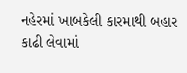નહેરમાં ખાબકેલી કારમાથી બહાર કાઢી લેવામાં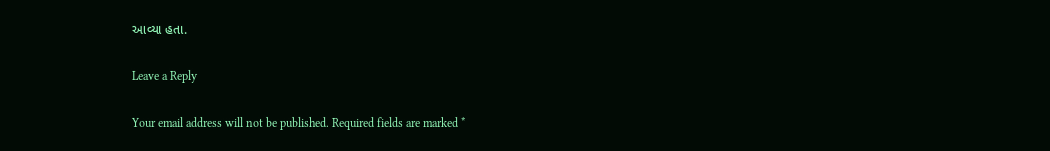આવ્યા હતા.

Leave a Reply

Your email address will not be published. Required fields are marked *